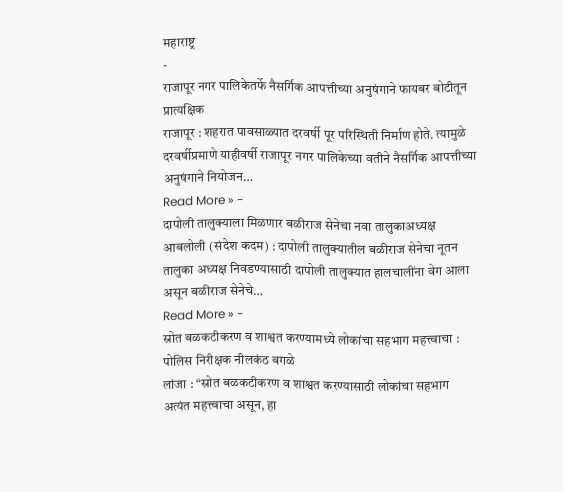महाराष्ट्र
-
राजापूर नगर पालिकेतर्फे नैसर्गिक आपत्तीच्या अनुषंगाने फायबर बोटीतून प्रात्यक्षिक
राजापूर : शहरात पावसाळ्यात दरवर्षी पूर परिस्थिती निर्माण होते. त्यामुळे दरवर्षीप्रमाणे याहीवर्षी राजापूर नगर पालिकेच्या वतीने नैसर्गिक आपत्तीच्या अनुषंगाने नियोजन…
Read More » -
दापोली तालुक्याला मिळणार बळीराज सेनेचा नवा तालुकाअध्यक्ष
आबलोली (संदेश कदम) : दापोली तालुक्यातील बळीराज सेनेचा नूतन तालुका अध्यक्ष निवडण्यासाठी दापोली तालुक्यात हालचालींना वेग आला असून बळीराज सेनेचे…
Read More » -
स्रोत बळकटीकरण व शाश्वत करण्यामध्ये लोकांचा सहभाग महत्त्वाचा : पोलिस निरीक्षक नीलकंठ बगळे
लांजा : “स्रोत बळकटीकरण व शाश्वत करण्यासाठी लोकांचा सहभाग अत्यंत महत्त्वाचा असून, हा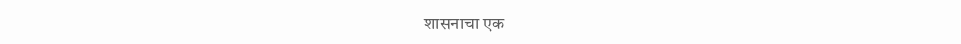शासनाचा एक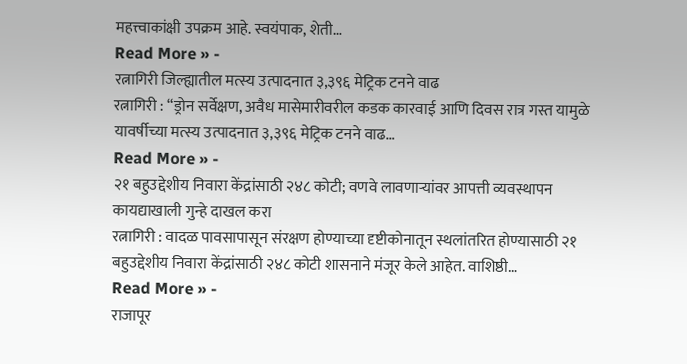महत्त्वाकांक्षी उपक्रम आहे. स्वयंपाक, शेती…
Read More » -
रत्नागिरी जिल्ह्यातील मत्स्य उत्पादनात ३,३९६ मेट्रिक टनने वाढ
रत्नागिरी : “ड्रोन सर्वेक्षण, अवैध मासेमारीवरील कडक कारवाई आणि दिवस रात्र गस्त यामुळे यावर्षीच्या मत्स्य उत्पादनात ३,३९६ मेट्रिक टनने वाढ…
Read More » -
२१ बहुउद्देशीय निवारा केंद्रांसाठी २४८ कोटी; वणवे लावणाऱ्यांवर आपत्ती व्यवस्थापन कायद्याखाली गुन्हे दाखल करा
रत्नागिरी : वादळ पावसापासून संरक्षण होण्याच्या दृष्टीकोनातून स्थलांतरित होण्यासाठी २१ बहुउद्देशीय निवारा केंद्रांसाठी २४८ कोटी शासनाने मंजूर केले आहेत. वाशिष्ठी…
Read More » -
राजापूर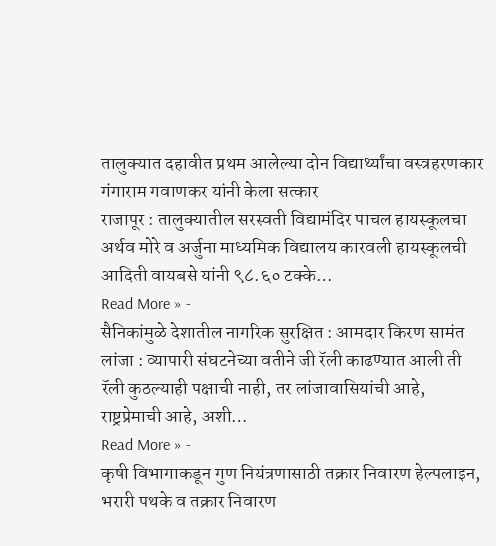तालुक्यात दहावीत प्रथम आलेल्या दोन विद्यार्थ्यांचा वस्त्रहरणकार गंगाराम गवाणकर यांनी केला सत्कार
राजापूर : तालुक्यातील सरस्वती विद्यामंदिर पाचल हायस्कूलचा अर्थव मोरे व अर्जुना माध्यमिक विद्यालय कारवली हायस्कूलची आदिती वायबसे यांनी ९८.६० टक्के…
Read More » -
सैनिकांमुळे देशातील नागरिक सुरक्षित : आमदार किरण सामंत
लांजा : व्यापारी संघटनेच्या वतीने जी रॅली काढण्यात आली ती रॅली कुठल्याही पक्षाची नाही, तर लांजावासियांची आहे, राष्ट्रप्रेमाची आहे, अशी…
Read More » -
कृषी विभागाकडून गुण नियंत्रणासाठी तक्रार निवारण हेल्पलाइन, भरारी पथके व तक्रार निवारण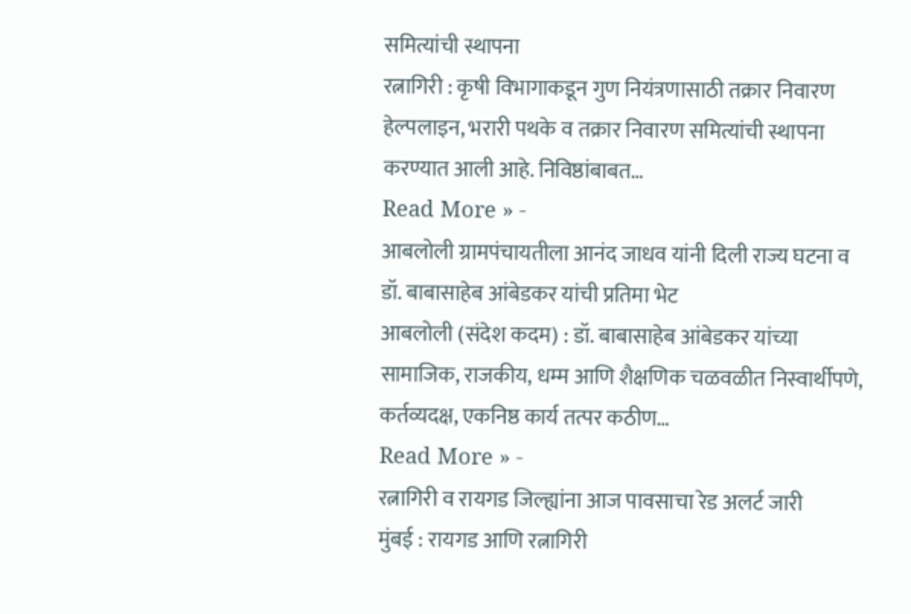समित्यांची स्थापना
रत्नागिरी : कृषी विभागाकडून गुण नियंत्रणासाठी तक्रार निवारण हेल्पलाइन, भरारी पथके व तक्रार निवारण समित्यांची स्थापना करण्यात आली आहे. निविष्ठांबाबत…
Read More » -
आबलोली ग्रामपंचायतीला आनंद जाधव यांनी दिली राज्य घटना व डॉ. बाबासाहेब आंबेडकर यांची प्रतिमा भेट
आबलोली (संदेश कदम) : डॉ. बाबासाहेब आंबेडकर यांच्या सामाजिक, राजकीय, धम्म आणि शैक्षणिक चळवळीत निस्वार्थीपणे, कर्तव्यदक्ष, एकनिष्ठ कार्य तत्पर कठीण…
Read More » -
रत्नागिरी व रायगड जिल्ह्यांना आज पावसाचा रेड अलर्ट जारी
मुंबई : रायगड आणि रत्नागिरी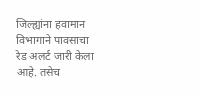जिल्ह्यांना हवामान विभागाने पावसाचा रेड अलर्ट जारी केला आहे. तसेच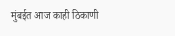मुंबईत आज काही ठिकाणी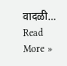वादळी…
Read More »